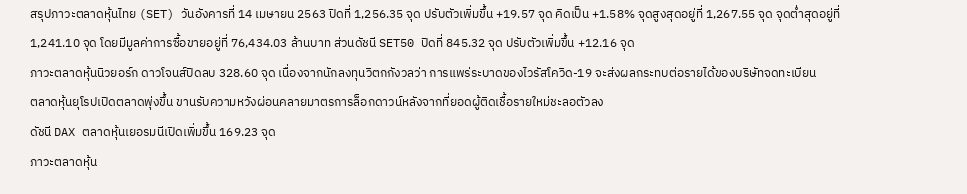สรุปภาวะตลาดหุ้นไทย (SET) วันอังคารที่ 14 เมษายน 2563 ปิดที่ 1,256.35 จุด ปรับตัวเพิ่มขึ้น +19.57 จุด คิดเป็น +1.58% จุดสูงสุดอยู่ที่ 1,267.55 จุด จุดต่ำสุดอยู่ที่ 1,241.10 จุด โดยมีมูลค่าการซื้อขายอยู่ที่ 76,434.03 ล้านบาท ส่วนดัชนี SET50 ปิดที่ 845.32 จุด ปรับตัวเพิ่มขึ้น +12.16 จุด
ภาวะตลาดหุ้นนิวยอร์ก ดาวโจนส์ปิดลบ 328.60 จุด เนื่องจากนักลงทุนวิตกกังวลว่า การแพร่ระบาดของไวรัสโควิด-19 จะส่งผลกระทบต่อรายได้ของบริษัทจดทะเบียน
ตลาดหุ้นยุโรปเปิดตลาดพุ่งขึ้น ขานรับความหวังผ่อนคลายมาตรการล็อกดาวน์หลังจากที่ยอดผู้ติดเชื้อรายใหม่ชะลอตัวลง
ดัชนี DAX ตลาดหุ้นเยอรมนีเปิดเพิ่มขึ้น 169.23 จุด
ภาวะตลาดหุ้น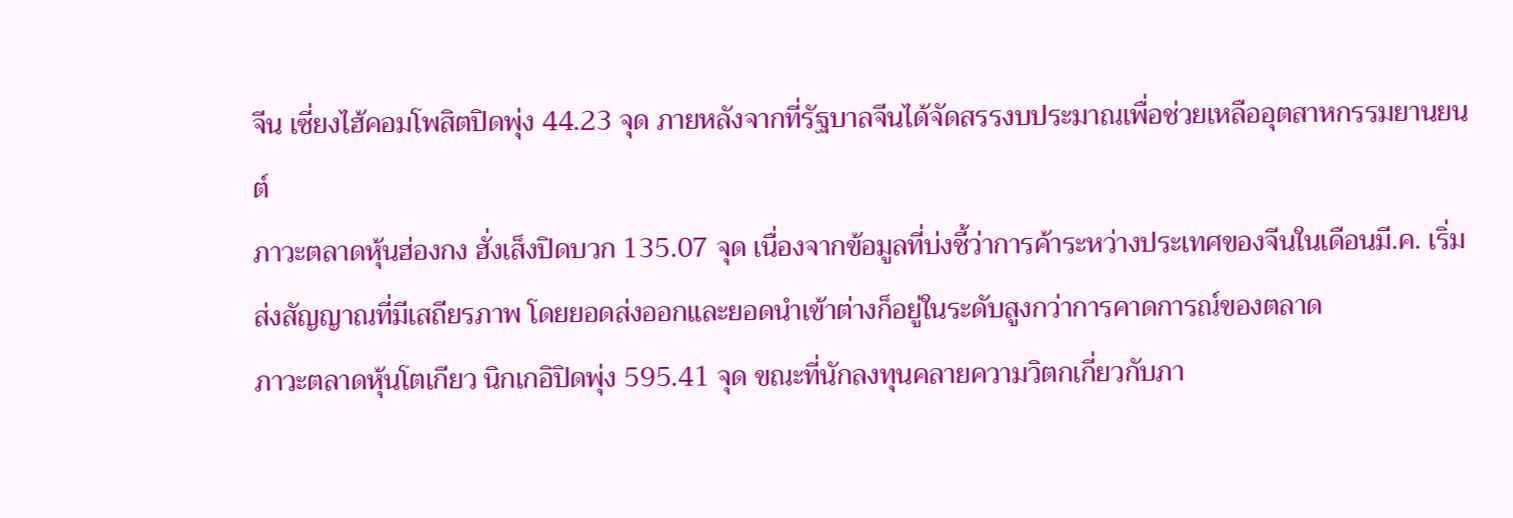จีน เซี่ยงไฮ้คอมโพสิตปิดพุ่ง 44.23 จุด ภายหลังจากที่รัฐบาลจีนได้จัดสรรงบประมาณเพื่อช่วยเหลืออุตสาหกรรมยานยนต์
ภาวะตลาดหุ้นฮ่องกง ฮั่งเส็งปิดบวก 135.07 จุด เนื่องจากข้อมูลที่บ่งชี้ว่าการค้าระหว่างประเทศของจีนในเดือนมี.ค. เริ่มส่งสัญญาณที่มีเสถียรภาพ โดยยอดส่งออกและยอดนำเข้าต่างก็อยู่ในระดับสูงกว่าการคาดการณ์ของตลาด
ภาวะตลาดหุ้นโตเกียว นิกเกอิปิดพุ่ง 595.41 จุด ขณะที่นักลงทุนคลายความวิตกเกี่ยวกับภา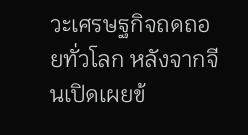วะเศรษฐกิจถดถอยทั่วโลก หลังจากจีนเปิดเผยข้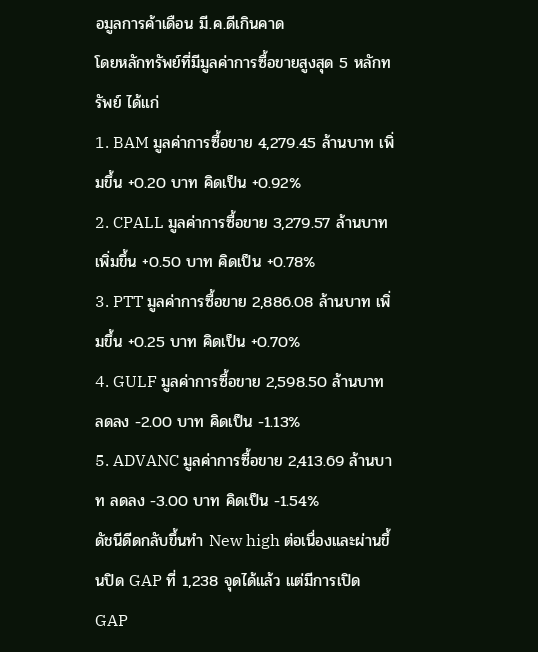อมูลการค้าเดือน มี.ค.ดีเกินคาด
โดยหลักทรัพย์ที่มีมูลค่าการซื้อขายสูงสุด 5 หลักทรัพย์ ได้แก่
1. BAM มูลค่าการซื้อขาย 4,279.45 ล้านบาท เพิ่มขึ้น +0.20 บาท คิดเป็น +0.92%
2. CPALL มูลค่าการซื้อขาย 3,279.57 ล้านบาท เพิ่มขึ้น +0.50 บาท คิดเป็น +0.78%
3. PTT มูลค่าการซื้อขาย 2,886.08 ล้านบาท เพิ่มขึ้น +0.25 บาท คิดเป็น +0.70%
4. GULF มูลค่าการซื้อขาย 2,598.50 ล้านบาท ลดลง -2.00 บาท คิดเป็น -1.13%
5. ADVANC มูลค่าการซื้อขาย 2,413.69 ล้านบาท ลดลง -3.00 บาท คิดเป็น -1.54%
ดัชนีดีดกลับขึ้นทำ New high ต่อเนื่องและผ่านขึ้นปิด GAP ที่ 1,238 จุดได้แล้ว แต่มีการเปิด GAP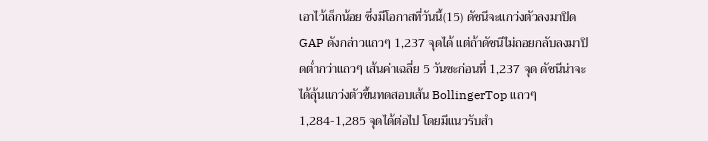เอาไว้เล็กน้อย ซึ่งมีโอกาสที่วันนี้(15) ดัชนีจะแกว่งตัวลงมาปิด GAP ดังกล่าวแถวๆ 1,237 จุดได้ แต่ถ้าดัชนีไม่ถอยกลับลงมาปิดต่ำกว่าแถวๆ เส้นค่าเฉลี่ย 5 วันซะก่อนที่ 1,237 จุด ดัชนีน่าจะได้ลุ้นแกว่งตัวขึ้นทดสอบเส้น BollingerTop แถวๆ 1,284-1,285 จุดได้ต่อไป โดยมีแนวรับสำ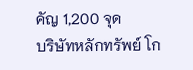คัญ 1,200 จุด
บริษัทหลักทรัพย์ โก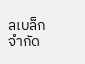ลเบล็ก จำกัด